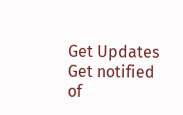Get Updates
Get notified of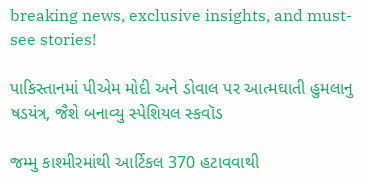breaking news, exclusive insights, and must-see stories!

પાકિસ્તાનમાં પીએમ મોદી અને ડોવાલ પર આત્મઘાતી હુમલાનુ ષડયંત્ર, જૈશે બનાવ્યુ સ્પેશિયલ સ્કવૉડ

જમ્મુ કાશ્મીરમાંથી આર્ટિકલ 370 હટાવવાથી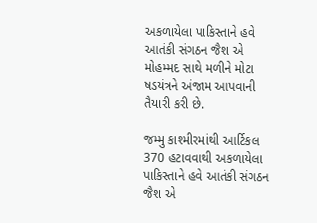અકળાયેલા પાકિસ્તાને હવે આતંકી સંગઠન જૈશ એ મોહમ્મદ સાથે મળીને મોટા ષડયંત્રને અંજામ આપવાની તૈયારી કરી છે.

જમ્મુ કાશ્મીરમાંથી આર્ટિકલ 370 હટાવવાથી અકળાયેલા પાકિસ્તાને હવે આતંકી સંગઠન જૈશ એ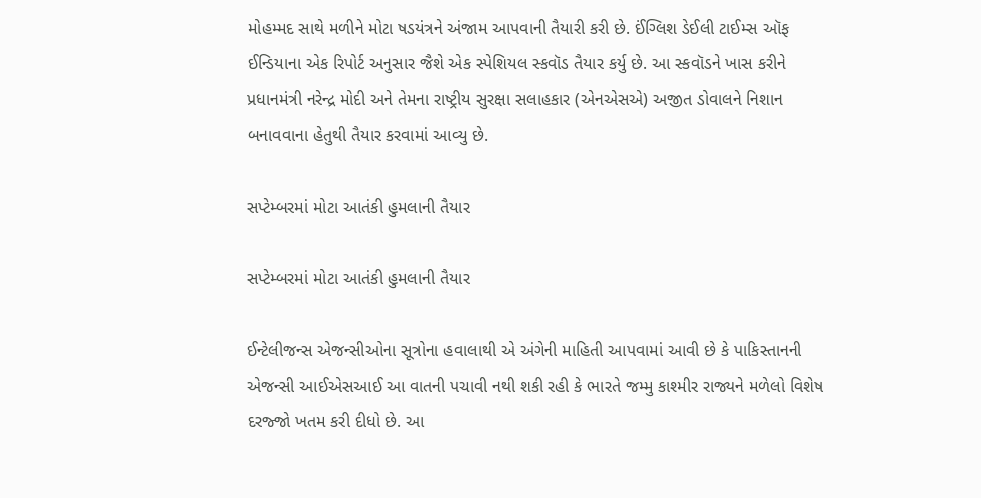મોહમ્મદ સાથે મળીને મોટા ષડયંત્રને અંજામ આપવાની તૈયારી કરી છે. ઈંગ્લિશ ડેઈલી ટાઈમ્સ ઑફ ઈન્ડિયાના એક રિપોર્ટ અનુસાર જૈશે એક સ્પેશિયલ સ્કવૉડ તૈયાર કર્યુ છે. આ સ્કવૉડને ખાસ કરીને પ્રધાનમંત્રી નરેન્દ્ર મોદી અને તેમના રાષ્ટ્રીય સુરક્ષા સલાહકાર (એનએસએ) અજીત ડોવાલને નિશાન બનાવવાના હેતુથી તૈયાર કરવામાં આવ્યુ છે.

સપ્ટેમ્બરમાં મોટા આતંકી હુમલાની તૈયાર

સપ્ટેમ્બરમાં મોટા આતંકી હુમલાની તૈયાર

ઈન્ટેલીજન્સ એજન્સીઓના સૂત્રોના હવાલાથી એ અંગેની માહિતી આપવામાં આવી છે કે પાકિસ્તાનની એજન્સી આઈએસઆઈ આ વાતની પચાવી નથી શકી રહી કે ભારતે જમ્મુ કાશ્મીર રાજ્યને મળેલો વિશેષ દરજ્જો ખતમ કરી દીધો છે. આ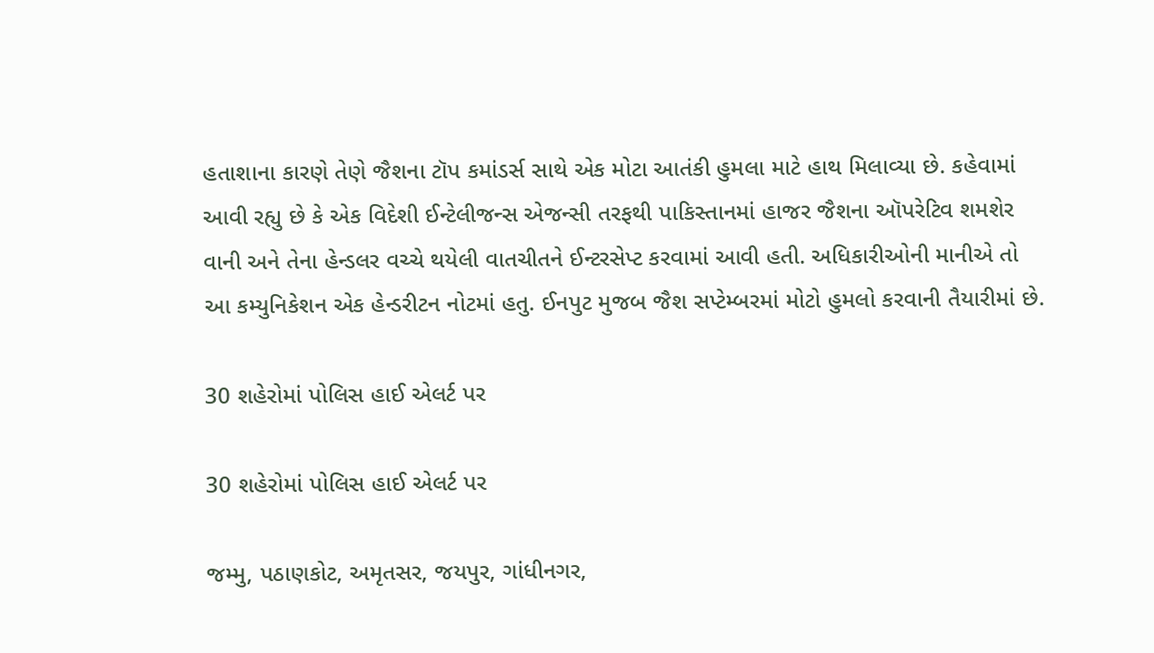હતાશાના કારણે તેણે જૈશના ટૉપ કમાંડર્સ સાથે એક મોટા આતંકી હુમલા માટે હાથ મિલાવ્યા છે. કહેવામાં આવી રહ્યુ છે કે એક વિદેશી ઈન્ટેલીજન્સ એજન્સી તરફથી પાકિસ્તાનમાં હાજર જૈશના ઑપરેટિવ શમશેર વાની અને તેના હેન્ડલર વચ્ચે થયેલી વાતચીતને ઈન્ટરસેપ્ટ કરવામાં આવી હતી. અધિકારીઓની માનીએ તો આ કમ્યુનિકેશન એક હેન્ડરીટન નોટમાં હતુ. ઈનપુટ મુજબ જૈશ સપ્ટેમ્બરમાં મોટો હુમલો કરવાની તૈયારીમાં છે.

30 શહેરોમાં પોલિસ હાઈ એલર્ટ પર

30 શહેરોમાં પોલિસ હાઈ એલર્ટ પર

જમ્મુ, પઠાણકોટ, અમૃતસર, જયપુર, ગાંધીનગર,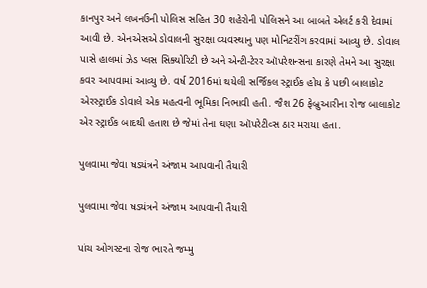કાનપુર અને લખનઉની પોલિસ સહિત 30 શહેરોની પોલિસને આ બાબતે એલર્ટ કરી દેવામાં આવી છે. એનએસએ ડોવાલની સુરક્ષા વ્યવસ્થાનુ પણ મોનિટરીંગ કરવામાં આવ્યુ છે. ડોવાલ પાસે હાલમાં ઝેડ પ્લસ સિક્યોરિટી છે અને એન્ટી-ટેરર ઑપરેશન્સના કારણે તેમને આ સુરક્ષા કવર આપવામાં આવ્યુ છે. વર્ષ 2016માં થયેલી સર્જિકલ સ્ટ્રાઈક હોય કે પછી બાલાકોટ એરસ્ટ્રાઈક ડોવાલે એક મહત્વની ભૂમિકા નિભાવી હતી. જૈશ 26 ફેબ્રુઆરીના રોજ બાલાકોટ એર સ્ટ્રાઈક બાદથી હતાશ છે જેમાં તેના ઘણા ઑપરેટીવ્સ ઠાર મરાયા હતા.

પુલવામા જેવા ષડયંત્રને અંજામ આપવાની તૈયારી

પુલવામા જેવા ષડયંત્રને અંજામ આપવાની તૈયારી

પાંચ ઓગસ્ટના રોજ ભારતે જમ્મુ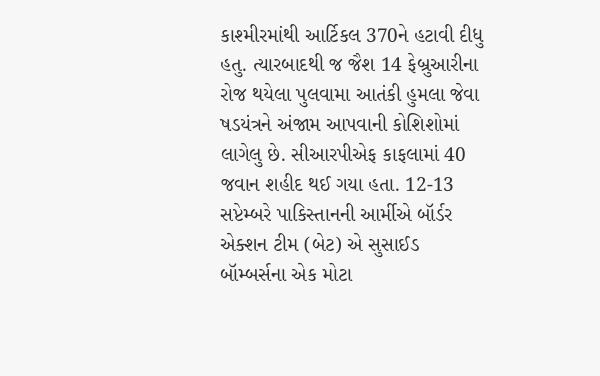કાશ્મીરમાંથી આર્ટિકલ 370ને હટાવી દીધુ હતુ. ત્યારબાદથી જ જૈશ 14 ફેબ્રુઆરીના રોજ થયેલા પુલવામા આતંકી હુમલા જેવા ષડયંત્રને અંજામ આપવાની કોશિશોમાં લાગેલુ છે. સીઆરપીએફ કાફલામાં 40 જવાન શહીદ થઈ ગયા હતા. 12-13 સપ્ટેમ્બરે પાકિસ્તાનની આર્મીએ બૉર્ડર એક્શન ટીમ (બેટ) એ સુસાઈડ બૉમ્બર્સના એક મોટા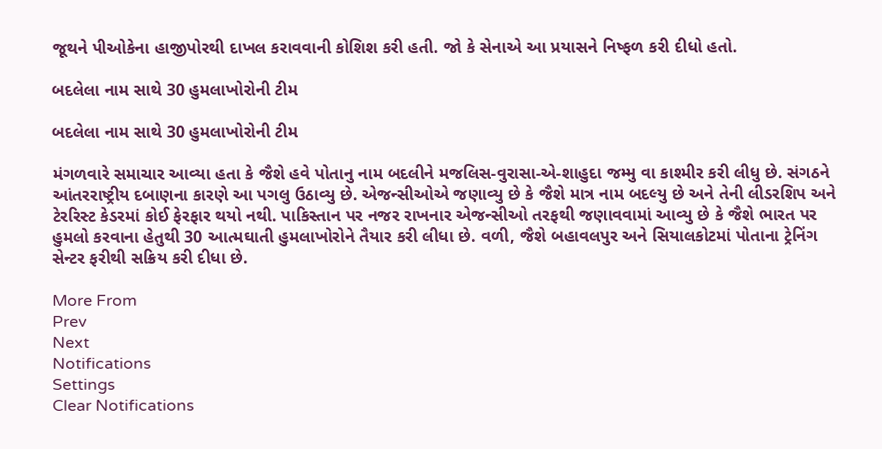જૂથને પીઓકેના હાજીપોરથી દાખલ કરાવવાની કોશિશ કરી હતી. જો કે સેનાએ આ પ્રયાસને નિષ્ફળ કરી દીધો હતો.

બદલેલા નામ સાથે 30 હુમલાખોરોની ટીમ

બદલેલા નામ સાથે 30 હુમલાખોરોની ટીમ

મંગળવારે સમાચાર આવ્યા હતા કે જૈશે હવે પોતાનુ નામ બદલીને મજલિસ-વુરાસા-એ-શાહુદા જમ્મુ વા કાશ્મીર કરી લીધુ છે. સંગઠને આંતરરાષ્ટ્રીય દબાણના કારણે આ પગલુ ઉઠાવ્યુ છે. એજન્સીઓએ જણાવ્યુ છે કે જૈશે માત્ર નામ બદલ્યુ છે અને તેની લીડરશિપ અને ટેરરિસ્ટ કેડરમાં કોઈ ફેરફાર થયો નથી. પાકિસ્તાન પર નજર રાખનાર એજન્સીઓ તરફથી જણાવવામાં આવ્યુ છે કે જૈશે ભારત પર હુમલો કરવાના હેતુથી 30 આત્મઘાતી હુમલાખોરોને તૈયાર કરી લીધા છે. વળી, જૈશે બહાવલપુર અને સિયાલકોટમાં પોતાના ટ્રેનિંગ સેન્ટર ફરીથી સક્રિય કરી દીધા છે.

More From
Prev
Next
Notifications
Settings
Clear Notifications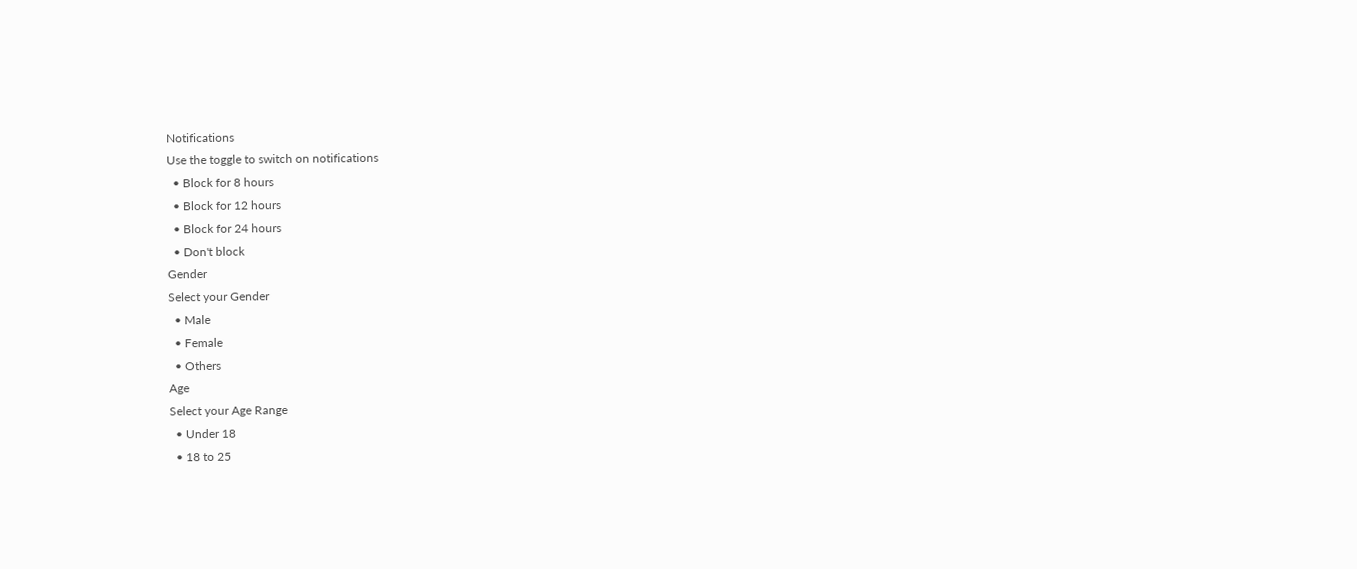Notifications
Use the toggle to switch on notifications
  • Block for 8 hours
  • Block for 12 hours
  • Block for 24 hours
  • Don't block
Gender
Select your Gender
  • Male
  • Female
  • Others
Age
Select your Age Range
  • Under 18
  • 18 to 25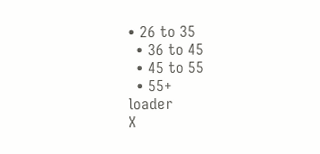• 26 to 35
  • 36 to 45
  • 45 to 55
  • 55+
loader
X